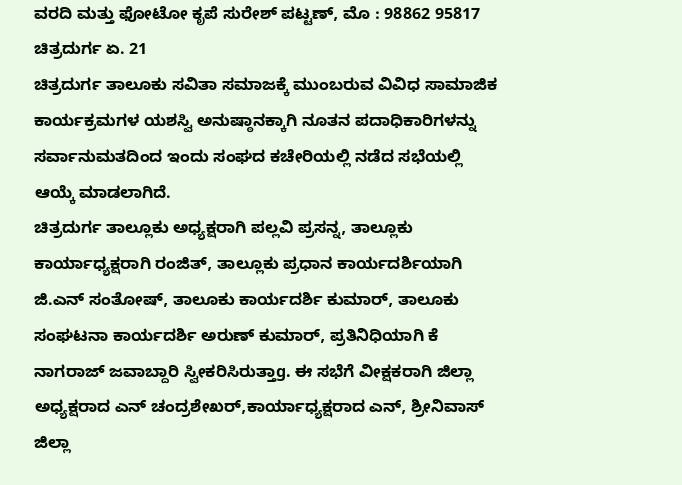ವರದಿ ಮತ್ತು ಫೋಟೋ ಕೃಪೆ ಸುರೇಶ್ ಪಟ್ಟಣ್, ಮೊ : 98862 95817
ಚಿತ್ರದುರ್ಗ ಏ. 21
ಚಿತ್ರದುರ್ಗ ತಾಲೂಕು ಸವಿತಾ ಸಮಾಜಕ್ಕೆ ಮುಂಬರುವ ವಿವಿಧ ಸಾಮಾಜಿಕ ಕಾರ್ಯಕ್ರಮಗಳ ಯಶಸ್ವಿ ಅನುಷ್ಠಾನಕ್ಕಾಗಿ ನೂತನ ಪದಾಧಿಕಾರಿಗಳನ್ನು ಸರ್ವಾನುಮತದಿಂದ ಇಂದು ಸಂಘದ ಕಚೇರಿಯಲ್ಲಿ ನಡೆದ ಸಭೆಯಲ್ಲಿ ಆಯ್ಕೆ ಮಾಡಲಾಗಿದೆ.
ಚಿತ್ರದುರ್ಗ ತಾಲ್ಲೂಕು ಅಧ್ಯಕ್ಷರಾಗಿ ಪಲ್ಲವಿ ಪ್ರಸನ್ನ, ತಾಲ್ಲೂಕು ಕಾರ್ಯಾಧ್ಯಕ್ಷರಾಗಿ ರಂಜಿತ್, ತಾಲ್ಲೂಕು ಪ್ರಧಾನ ಕಾರ್ಯದರ್ಶಿಯಾಗಿ ಜಿ.ಎನ್ ಸಂತೋಷ್, ತಾಲೂಕು ಕಾರ್ಯದರ್ಶಿ ಕುಮಾರ್, ತಾಲೂಕು ಸಂಘಟನಾ ಕಾರ್ಯದರ್ಶಿ ಅರುಣ್ ಕುಮಾರ್, ಪ್ರತಿನಿಧಿಯಾಗಿ ಕೆ ನಾಗರಾಜ್ ಜವಾಬ್ದಾರಿ ಸ್ವೀಕರಿಸಿರುತ್ತಾg. ಈ ಸಭೆಗೆ ವೀಕ್ಷಕರಾಗಿ ಜಿಲ್ಲಾ ಅಧ್ಯಕ್ಷರಾದ ಎನ್ ಚಂದ್ರಶೇಖರ್,ಕಾರ್ಯಾಧ್ಯಕ್ಷರಾದ ಎನ್, ಶ್ರೀನಿವಾಸ್ ಜಿಲ್ಲಾ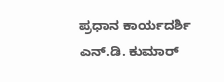ಪ್ರಧಾನ ಕಾರ್ಯದರ್ಶಿ ಎನ್.ಡಿ. ಕುಮಾರ್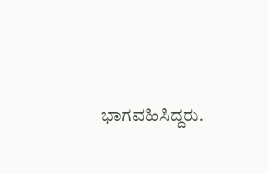ಭಾಗವಹಿಸಿದ್ದರು.